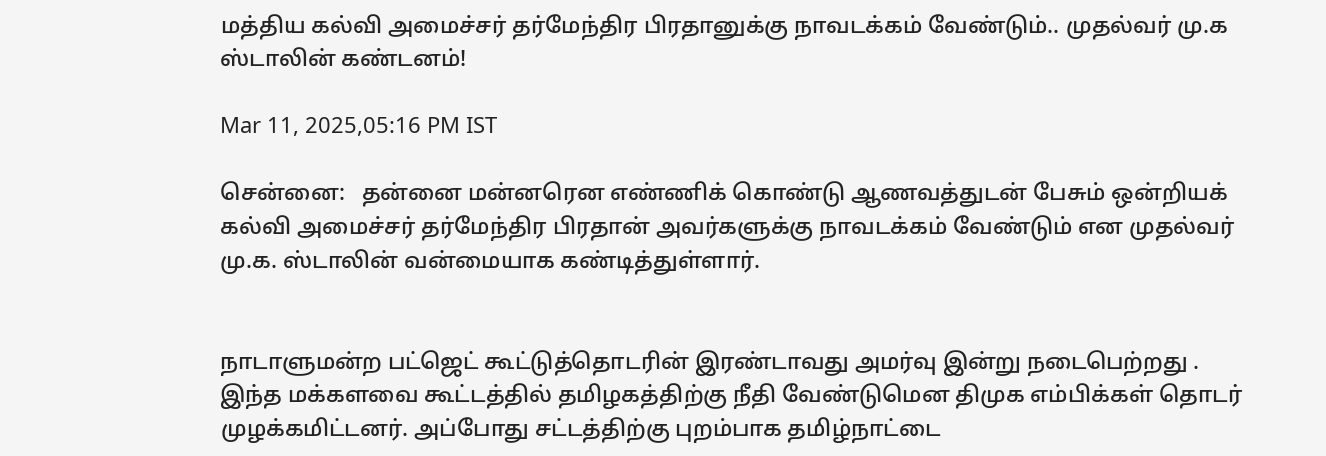மத்திய கல்வி அமைச்சர் தர்மேந்திர பிரதானுக்கு நாவடக்கம் வேண்டும்.. முதல்வர் மு.க ஸ்டாலின் கண்டனம்!

Mar 11, 2025,05:16 PM IST

சென்னை:   தன்னை மன்னரென எண்ணிக் கொண்டு ஆணவத்துடன் பேசும் ஒன்றியக் கல்வி அமைச்சர் தர்மேந்திர பிரதான் அவர்களுக்கு நாவடக்கம் வேண்டும் என முதல்வர் மு.க. ஸ்டாலின் வன்மையாக கண்டித்துள்ளார்.


நாடாளுமன்ற பட்ஜெட் கூட்டுத்தொடரின் இரண்டாவது அமர்வு இன்று நடைபெற்றது . இந்த மக்களவை கூட்டத்தில் தமிழகத்திற்கு நீதி வேண்டுமென திமுக எம்பிக்கள் தொடர் முழக்கமிட்டனர். அப்போது சட்டத்திற்கு புறம்பாக தமிழ்நாட்டை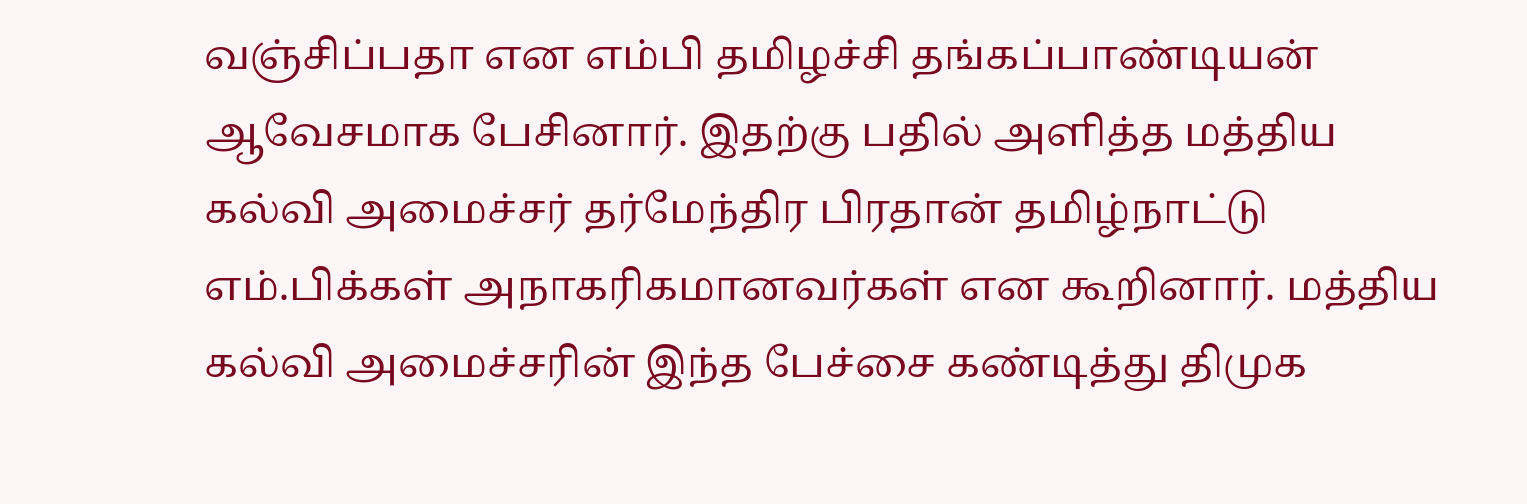வஞ்சிப்பதா என எம்பி தமிழச்சி தங்கப்பாண்டியன் ஆவேசமாக பேசினார். இதற்கு பதில் அளித்த மத்திய கல்வி அமைச்சர் தர்மேந்திர பிரதான் தமிழ்நாட்டு எம்.பிக்கள் அநாகரிகமானவர்கள் என கூறினார். மத்திய கல்வி அமைச்சரின் இந்த பேச்சை கண்டித்து திமுக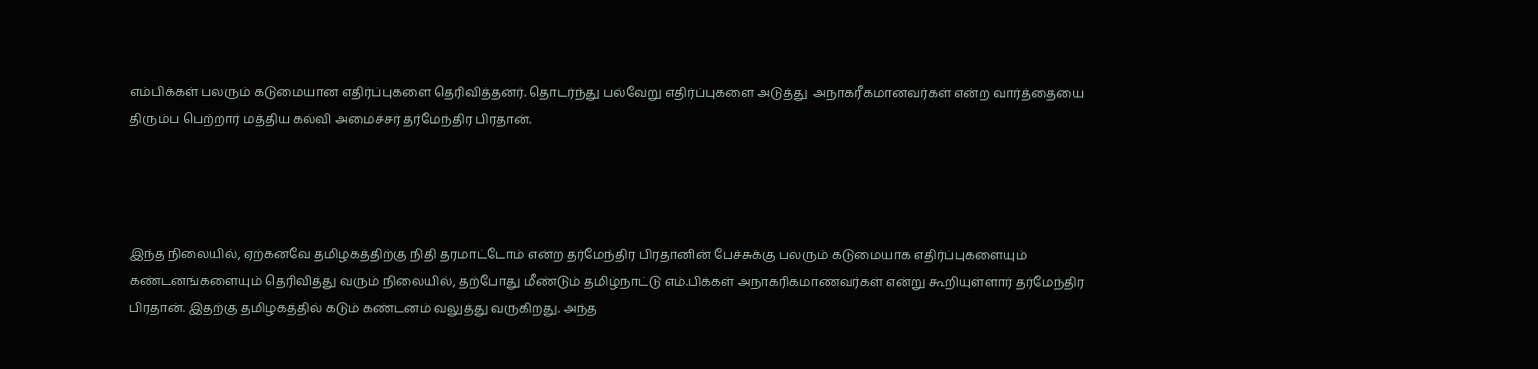எம்பிக்கள் பலரும் கடுமையான எதிர்ப்புகளை தெரிவித்தனர். தொடர்ந்து பல்வேறு எதிர்ப்புகளை அடுத்து  அநாகரீகமானவர்கள் என்ற வார்த்தையை திரும்ப பெற்றார் மத்திய கல்வி அமைச்சர் தர்மேந்திர பிரதான்.




இந்த நிலையில், ஏற்கனவே தமிழகத்திற்கு நிதி தரமாட்டோம் என்ற தர்மேந்திர பிரதானின் பேச்சுக்கு பலரும் கடுமையாக எதிர்ப்புகளையும் கண்டனங்களையும் தெரிவித்து வரும் நிலையில், தற்போது மீண்டும் தமிழ்நாட்டு எம்.பிக்கள் அநாகரிகமாணவர்கள் என்று கூறியுள்ளார் தர்மேந்திர பிரதான். இதற்கு தமிழகத்தில் கடும் கண்டனம் வலுத்து வருகிறது. அந்த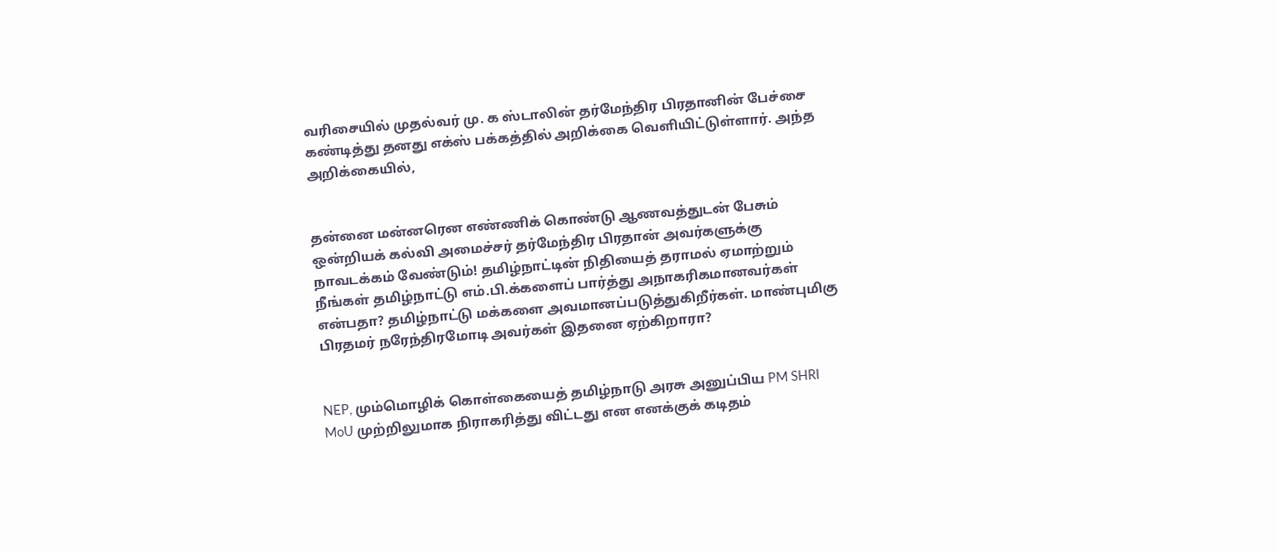வரிசையில் முதல்வர் மு. க ஸ்டாலின் தர்மேந்திர பிரதானின் பேச்சை கண்டித்து தனது எக்ஸ் பக்கத்தில் அறிக்கை வெளியிட்டுள்ளார். அந்த அறிக்கையில்,


தன்னை மன்னரென எண்ணிக் கொண்டு ஆணவத்துடன் பேசும் ஒன்றியக் கல்வி அமைச்சர் தர்மேந்திர பிரதான் அவர்களுக்கு நாவடக்கம் வேண்டும்! தமிழ்நாட்டின் நிதியைத் தராமல் ஏமாற்றும் நீங்கள் தமிழ்நாட்டு எம்.பி.க்களைப் பார்த்து அநாகரிகமானவர்கள் என்பதா? தமிழ்நாட்டு மக்களை அவமானப்படுத்துகிறீர்கள். மாண்புமிகு பிரதமர் நரேந்திரமோடி அவர்கள் இதனை ஏற்கிறாரா?


NEP, மும்மொழிக் கொள்கையைத் தமிழ்நாடு அரசு அனுப்பிய PM SHRI MoU முற்றிலுமாக நிராகரித்து விட்டது என எனக்குக் கடிதம்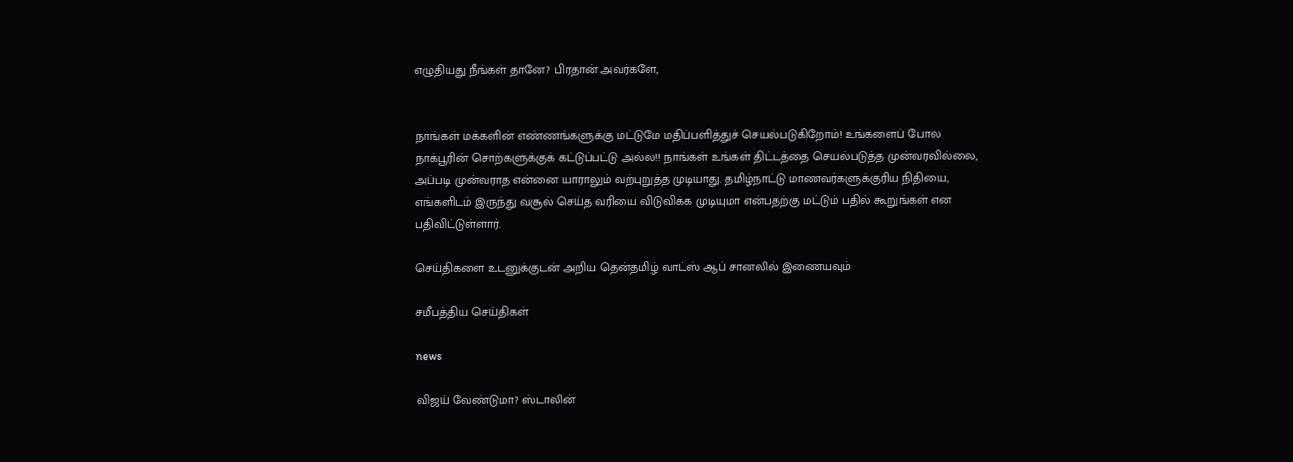எழுதியது நீங்கள் தானே? பிரதான் அவர்களே,


நாங்கள் மக்களின் எண்ணங்களுக்கு மட்டுமே மதிப்பளித்துச் செயல்படுகிறோம்! உங்களைப் போல நாக்பூரின் சொற்களுக்குக் கட்டுப்பட்டு அல்ல!! நாங்கள் உங்கள் திட்டத்தை செயல்படுத்த முன்வரவில்லை, அப்படி முன்வராத என்னை யாராலும் வற்புறுத்த முடியாது. தமிழ்நாட்டு மாணவர்களுக்குரிய நிதியை, எங்களிடம் இருந்து வசூல் செய்த வரியை விடுவிக்க முடியுமா என்பதற்கு மட்டும் பதில் கூறுங்கள் என பதிவிட்டுள்ளார்.

செய்திகளை உடனுக்குடன் அறிய தென்தமிழ் வாட்ஸ் ஆப் சானலில் இணையவும்

சமீபத்திய செய்திகள்

news

விஜய் வேண்டுமா? ஸ்டாலின்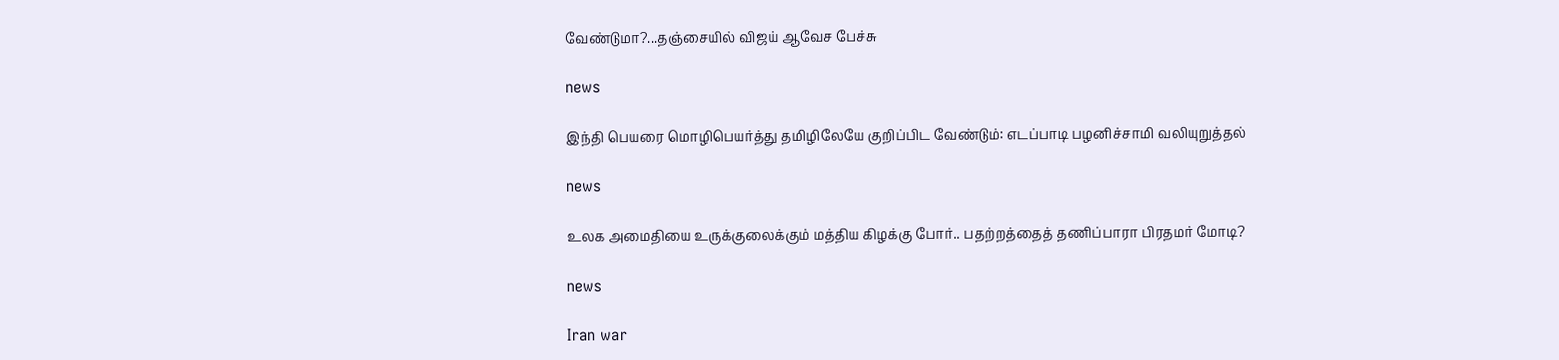வேண்டுமா?...தஞ்சையில் விஜய் ஆவேச பேச்சு

news

இந்தி பெயரை மொழிபெயர்த்து தமிழிலேயே குறிப்பிட வேண்டும்: எடப்பாடி பழனிச்சாமி வலியுறுத்தல்

news

உலக அமைதியை உருக்குலைக்கும் மத்திய கிழக்கு போர்.. பதற்றத்தைத் தணிப்பாரா பிரதமர் மோடி?

news

Iran war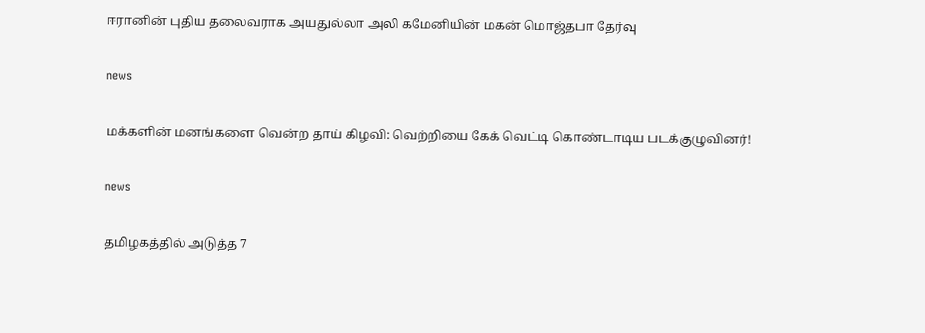ஈரானின் புதிய தலைவராக அயதுல்லா அலி கமேனியின் மகன் மொஜ்தபா தேர்வு

news

மக்களின் மனங்களை வென்ற தாய் கிழவி: வெற்றியை கேக் வெட்டி கொண்டாடிய படக்குழுவினர்!

news

தமிழகத்தில் அடுத்த 7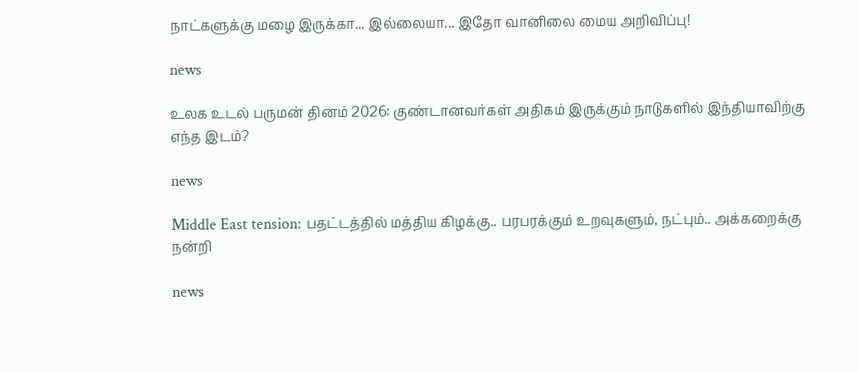நாட்களுக்கு மழை இருக்கா... இல்லையா... இதோ வானிலை மைய அறிவிப்பு!

news

உலக உடல் பருமன் தினம் 2026: குண்டானவர்கள் அதிகம் இருக்கும் நாடுகளில் இந்தியாவிற்கு எந்த இடம்?

news

Middle East tension: பதட்டத்தில் மத்திய கிழக்கு.. பரபரக்கும் உறவுகளும், நட்பும்.. அக்கறைக்கு நன்றி

news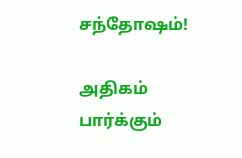சந்தோஷம்!

அதிகம் பார்க்கும்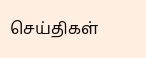செய்திகள்